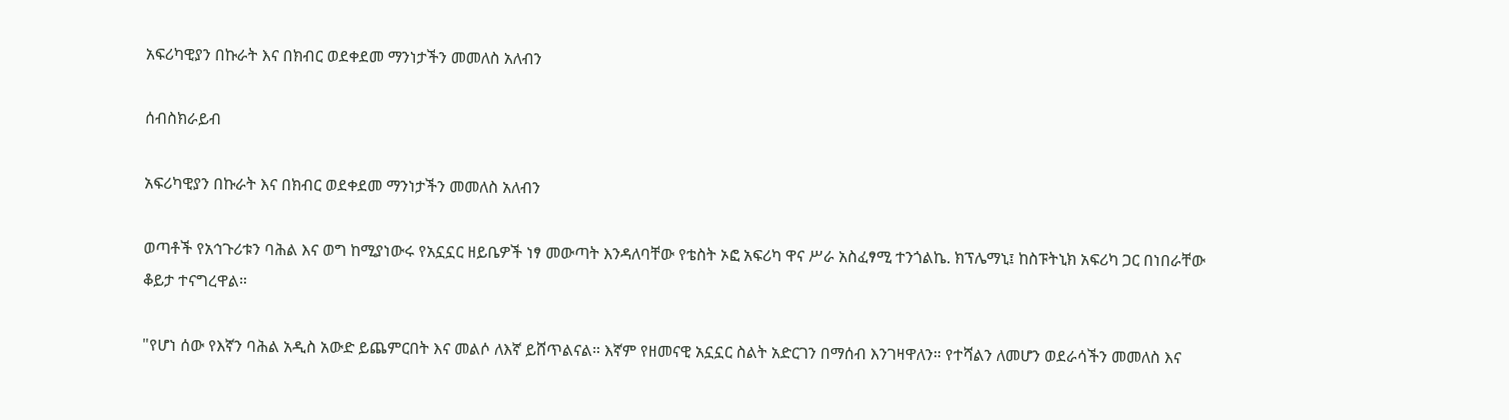አፍሪካዊያን በኩራት እና በክብር ወደቀደመ ማንነታችን መመለስ አለብን

ሰብስክራይብ

አፍሪካዊያን በኩራት እና በክብር ወደቀደመ ማንነታችን መመለስ አለብን

ወጣቶች የአኅጉሪቱን ባሕል እና ወግ ከሚያነውሩ የአኗኗር ዘይቤዎች ነፃ መውጣት እንዳለባቸው የቴስት ኦፎ አፍሪካ ዋና ሥራ አስፈፃሚ ተንጎልኬ. ክፕሌማኒ፤ ከስፑትኒክ አፍሪካ ጋር በነበራቸው ቆይታ ተናግረዋል።

"የሆነ ሰው የእኛን ባሕል አዲስ አውድ ይጨምርበት እና መልሶ ለእኛ ይሸጥልናል። እኛም የዘመናዊ አኗኗር ስልት አድርገን በማሰብ እንገዛዋለን። የተሻልን ለመሆን ወደራሳችን መመለስ እና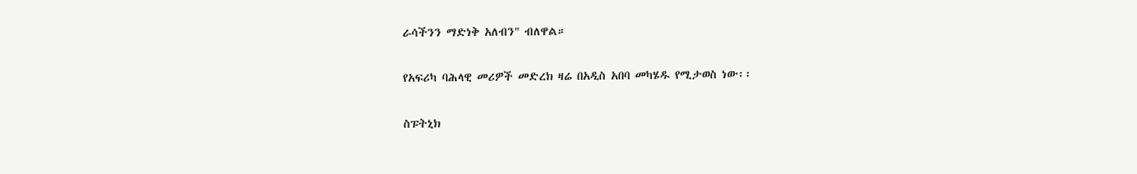ራሳችንን ማድነቅ አለብን" ብለዋል።

የአፍሪካ ባሕላዊ መሪዎች መድረክ ዛሬ በአዲስ አበባ መካሄዱ የሚታወስ ነው፡፡

ስፑትኒክ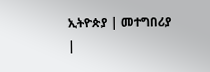ኢትዮጵያ | መተግበሪያ |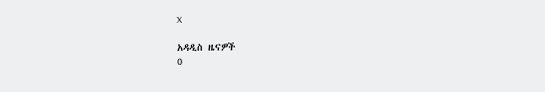X

አዳዲስ ዜናዎች
0